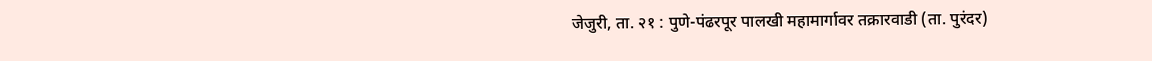जेजुरी, ता. २१ : पुणे-पंढरपूर पालखी महामार्गावर तक्रारवाडी (ता. पुरंदर)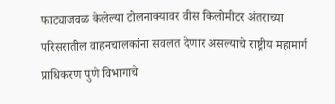फाट्याजवळ केलेल्या टोलनाक्यावर वीस किलोमीटर अंतराच्या परिसरातील वाहनचालकांना सवलत देणार असल्याचे राष्ट्रीय महामार्ग प्राधिकरण पुणे विभागाचे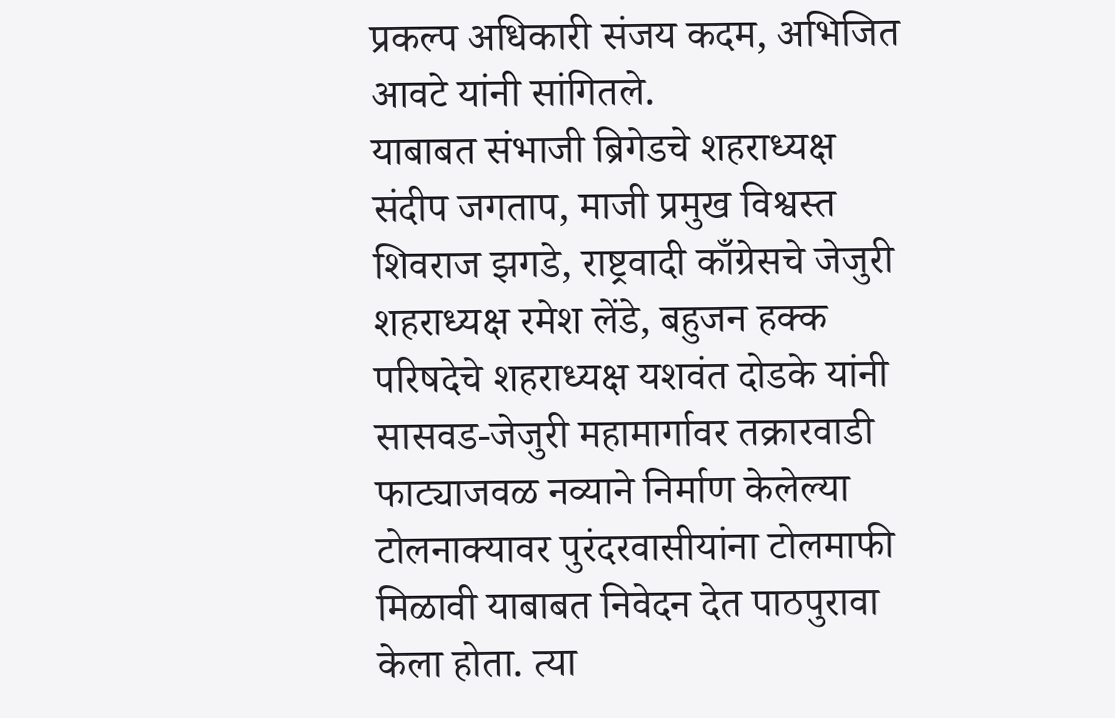प्रकल्प अधिकारी संजय कदम, अभिजित आवटे यांनी सांगितले.
याबाबत संभाजी ब्रिगेडचे शहराध्यक्ष संदीप जगताप, माजी प्रमुख विश्वस्त शिवराज झगडे, राष्ट्रवादी काँग्रेसचे जेजुरी शहराध्यक्ष रमेश लेंडे, बहुजन हक्क परिषदेचे शहराध्यक्ष यशवंत दोडके यांनी सासवड-जेजुरी महामार्गावर तक्रारवाडी फाट्याजवळ नव्याने निर्माण केलेल्या टोलनाक्यावर पुरंदरवासीयांना टोलमाफी मिळावी याबाबत निवेदन देत पाठपुरावा केला होता. त्या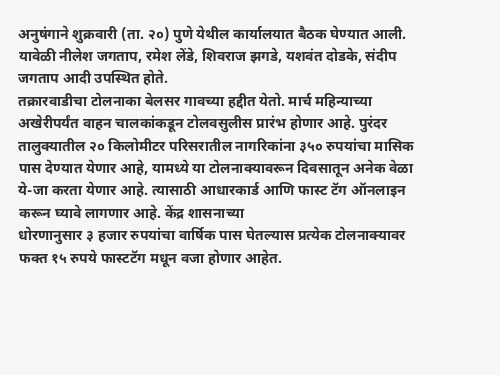अनुषंगाने शुक्रवारी (ता. २०) पुणे येथील कार्यालयात बैठक घेण्यात आली. यावेळी नीलेश जगताप, रमेश लेंडे, शिवराज झगडे, यशवंत दोडके, संदीप जगताप आदी उपस्थित होते.
तक्रारवाडीचा टोलनाका बेलसर गावच्या हद्दीत येतो. मार्च महिन्याच्या अखेरीपर्यंत वाहन चालकांकडून टोलवसुलीस प्रारंभ होणार आहे. पुरंदर तालुक्यातील २० किलोमीटर परिसरातील नागरिकांना ३५० रुपयांचा मासिक पास देण्यात येणार आहे, यामध्ये या टोलनाक्यावरून दिवसातून अनेक वेळा ये-जा करता येणार आहे. त्यासाठी आधारकार्ड आणि फास्ट टॅग ऑनलाइन करून घ्यावे लागणार आहे. केंद्र शासनाच्या
धोरणानुसार ३ हजार रुपयांचा वार्षिक पास घेतल्यास प्रत्येक टोलनाक्यावर फक्त १५ रुपये फास्टटॅग मधून वजा होणार आहेत.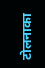टोलनाका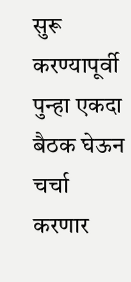सुरू करण्यापूर्वी पुन्हा एकदा बैठक घेऊन चर्चा करणार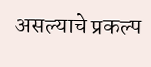असल्याचे प्रकल्प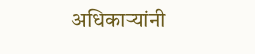अधिकाऱ्यांनी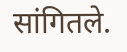सांगितले.